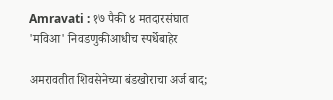Amravati : १७ पैकी ४ मतदारसंघात 'मविआ' निवडणुकीआधीच स्पर्धेबाहेर

अमरावतीत शिवसेनेच्या बंडखोराचा अर्ज बाद;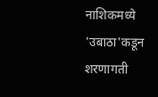नाशिकमध्ये 'उबाठा'कडून शरणागती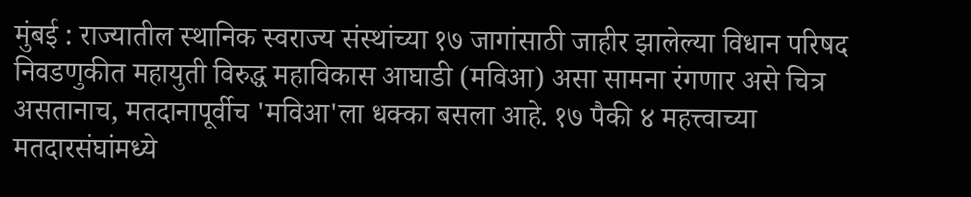मुंबई : राज्यातील स्थानिक स्वराज्य संस्थांच्या १७ जागांसाठी जाहीर झालेल्या विधान परिषद निवडणुकीत महायुती विरुद्ध महाविकास आघाडी (मविआ) असा सामना रंगणार असे चित्र असतानाच, मतदानापूर्वीच 'मविआ'ला धक्का बसला आहे. १७ पैकी ४ महत्त्वाच्या मतदारसंघांमध्ये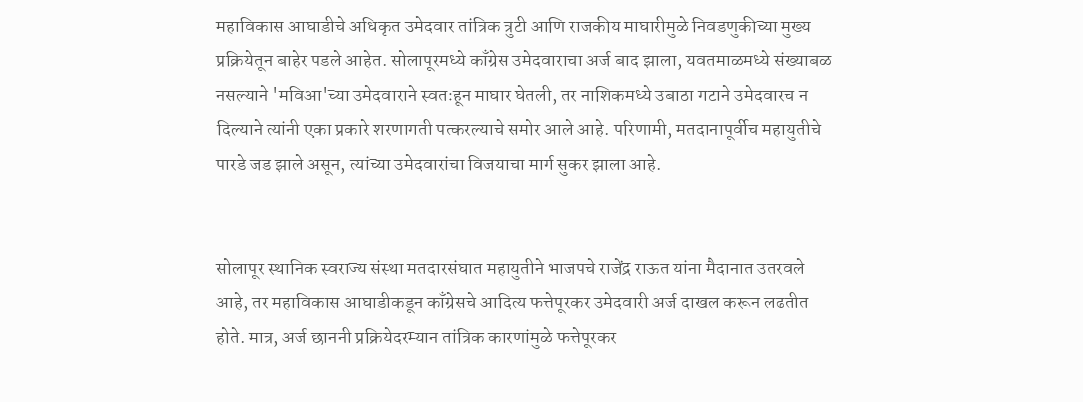महाविकास आघाडीचे अधिकृत उमेदवार तांत्रिक त्रुटी आणि राजकीय माघारीमुळे निवडणुकीच्या मुख्य प्रक्रियेतून बाहेर पडले आहेत. सोलापूरमध्ये काँग्रेस उमेदवाराचा अर्ज बाद झाला, यवतमाळमध्ये संख्याबळ नसल्याने 'मविआ'च्या उमेदवाराने स्वतःहून माघार घेतली, तर नाशिकमध्ये उबाठा गटाने उमेदवारच न दिल्याने त्यांनी एका प्रकारे शरणागती पत्करल्याचे समोर आले आहे. परिणामी, मतदानापूर्वीच महायुतीचे पारडे जड झाले असून, त्यांच्या उमेदवारांचा विजयाचा मार्ग सुकर झाला आहे.


सोलापूर स्थानिक स्वराज्य संस्था मतदारसंघात महायुतीने भाजपचे राजेंद्र राऊत यांना मैदानात उतरवले आहे, तर महाविकास आघाडीकडून काँग्रेसचे आदित्य फत्तेपूरकर उमेदवारी अर्ज दाखल करून लढतीत होते. मात्र, अर्ज छाननी प्रक्रियेदरम्यान तांत्रिक कारणांमुळे फत्तेपूरकर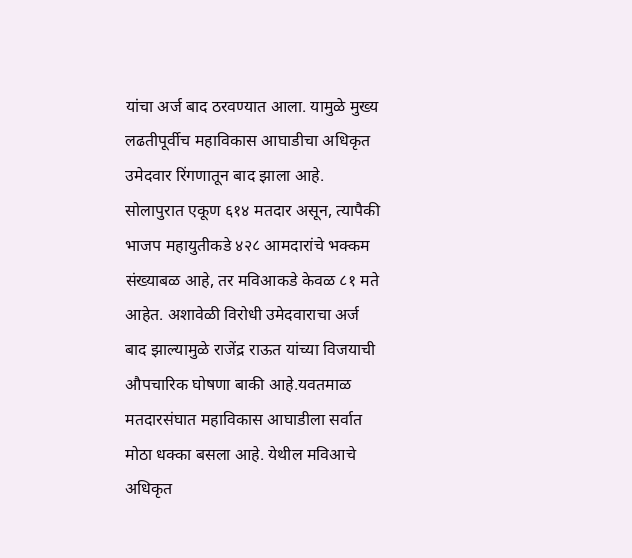यांचा अर्ज बाद ठरवण्यात आला. यामुळे मुख्य लढतीपूर्वीच महाविकास आघाडीचा अधिकृत उमेदवार रिंगणातून बाद झाला आहे. सोलापुरात एकूण ६१४ मतदार असून, त्यापैकी भाजप महायुतीकडे ४२८ आमदारांचे भक्कम संख्याबळ आहे, तर मविआकडे केवळ ८१ मते आहेत. अशावेळी विरोधी उमेदवाराचा अर्ज बाद झाल्यामुळे राजेंद्र राऊत यांच्या विजयाची औपचारिक घोषणा बाकी आहे.यवतमाळ मतदारसंघात महाविकास आघाडीला सर्वात मोठा धक्का बसला आहे. येथील मविआचे अधिकृत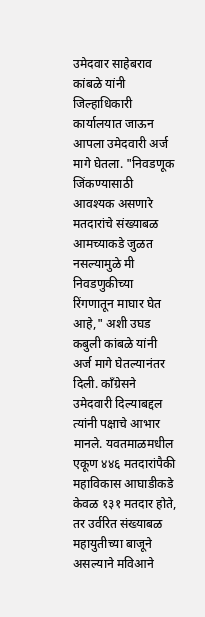उमेदवार साहेबराव कांबळे यांनी जिल्हाधिकारी कार्यालयात जाऊन आपला उमेदवारी अर्ज मागे घेतला. "निवडणूक जिंकण्यासाठी आवश्यक असणारे मतदारांचे संख्याबळ आमच्याकडे जुळत नसल्यामुळे मी निवडणुकीच्या रिंगणातून माघार घेत आहे," अशी उघड कबुली कांबळे यांनी अर्ज मागे घेतल्यानंतर दिली. काँग्रेसने उमेदवारी दिल्याबद्दल त्यांनी पक्षाचे आभार मानले. यवतमाळमधील एकूण ४४६ मतदारांपैकी महाविकास आघाडीकडे केवळ १३१ मतदार होते, तर उर्वरित संख्याबळ महायुतीच्या बाजूने असल्याने मविआने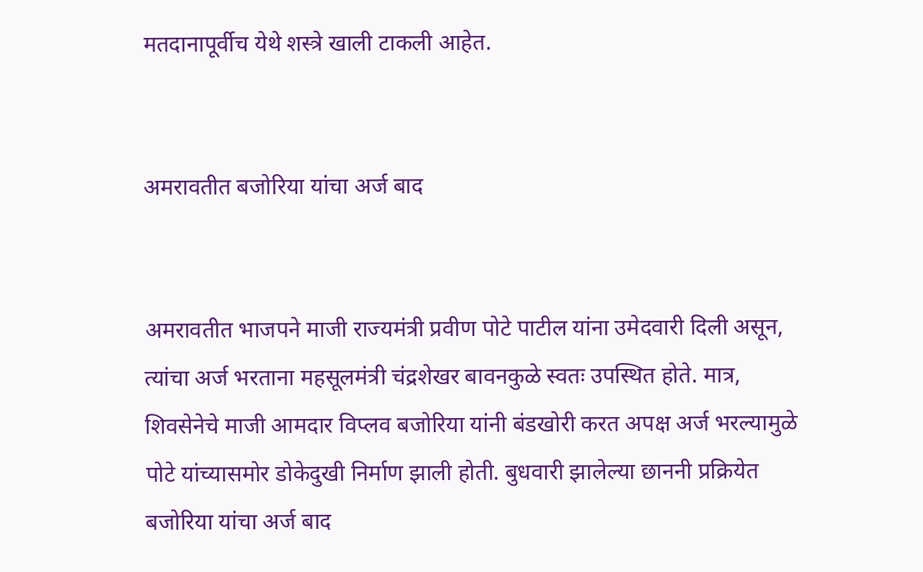मतदानापूर्वीच येथे शस्त्रे खाली टाकली आहेत.


अमरावतीत बजोरिया यांचा अर्ज बाद


अमरावतीत भाजपने माजी राज्यमंत्री प्रवीण पोटे पाटील यांना उमेदवारी दिली असून, त्यांचा अर्ज भरताना महसूलमंत्री चंद्रशेखर बावनकुळे स्वतः उपस्थित होते. मात्र, शिवसेनेचे माजी आमदार विप्लव बजोरिया यांनी बंडखोरी करत अपक्ष अर्ज भरल्यामुळे पोटे यांच्यासमोर डोकेदुखी निर्माण झाली होती. बुधवारी झालेल्या छाननी प्रक्रियेत बजोरिया यांचा अर्ज बाद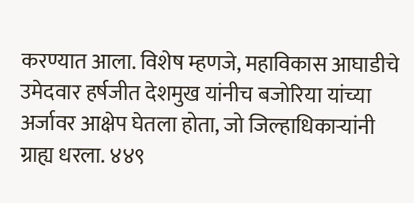करण्यात आला. विशेष म्हणजे, महाविकास आघाडीचे उमेदवार हर्षजीत देशमुख यांनीच बजोरिया यांच्या अर्जावर आक्षेप घेतला होता, जो जिल्हाधिकार्‍यांनी ग्राह्य धरला. ४४९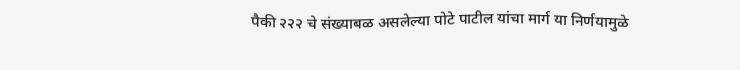पैकी २२२ चे संख्याबळ असलेल्या पोटे पाटील यांचा मार्ग या निर्णयामुळे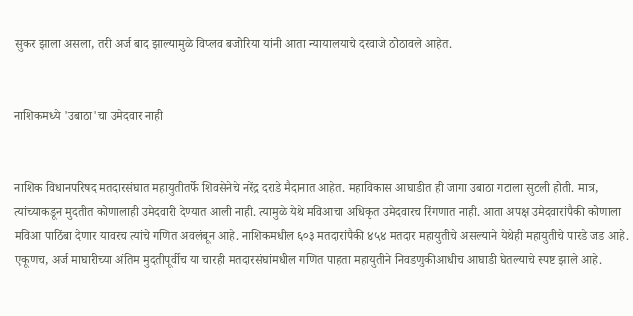सुकर झाला असला, तरी अर्ज बाद झाल्यामुळे विप्लव बजोरिया यांनी आता न्यायालयाचे दरवाजे ठोठावले आहेत.


नाशिकमध्ये 'उबाठा'चा उमेदवार नाही


नाशिक विधानपरिषद मतदारसंघात महायुतीतर्फे शिवसेनेचे नरेंद्र दराडे मैदानात आहेत. महाविकास आघाडीत ही जागा उबाठा गटाला सुटली होती. मात्र, त्यांच्याकडून मुदतीत कोणालाही उमेदवारी देण्यात आली नाही. त्यामुळे येथे मविआचा अधिकृत उमेदवारच रिंगणात नाही. आता अपक्ष उमेदवारांपैकी कोणाला मविआ पाठिंबा देणार यावरच त्यांचे गणित अवलंबून आहे. नाशिकमधील ६०३ मतदारांपैकी ४५४ मतदार महायुतीचे असल्याने येथेही महायुतीचे पारडे जड आहे. एकूणच, अर्ज माघारीच्या अंतिम मुदतीपूर्वीच या चारही मतदारसंघांमधील गणित पाहता महायुतीने निवडणुकीआधीच आघाडी घेतल्याचे स्पष्ट झाले आहे.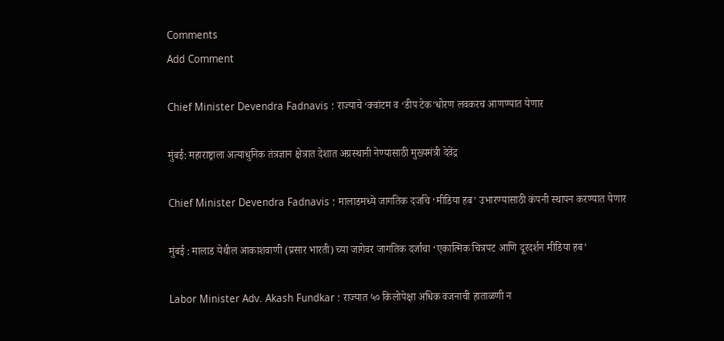Comments
Add Comment

Chief Minister Devendra Fadnavis : राज्याचे ‘क्वांटम व ‘डीप टेक’धोरण लवकरच आणण्यात येणार

मुंबई: महाराष्ट्राला अत्याधुनिक तंत्रज्ञान क्षेत्रात देशात अग्रस्थानी नेण्यासाठी मुख्यमंत्री देवेंद्र

Chief Minister Devendra Fadnavis : मालाडमध्ये जागतिक दर्जाचे ‘मीडिया हब’ उभारण्यासाठी कंपनी स्थापन करण्यात येणार

मुंबई : मालाड येथील आकाशवाणी (प्रसार भारती) च्या जागेवर जागतिक दर्जाचा ‘एकात्मिक चित्रपट आणि दूरदर्शन मीडिया हब’

Labor Minister Adv. Akash Fundkar : राज्यात ५० किलोपेक्षा अधिक वजनाची हाताळणी न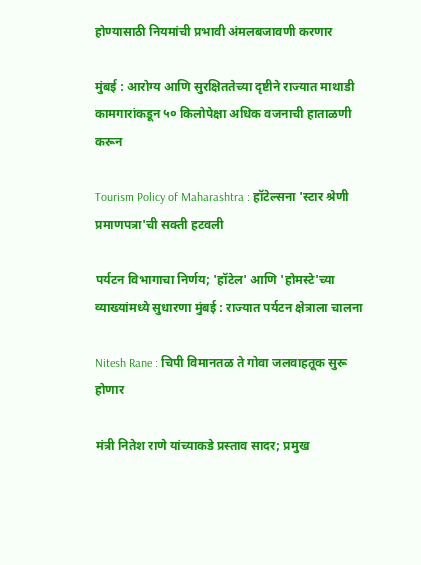होण्यासाठी नियमांची प्रभावी अंमलबजावणी करणार

मुंबई : आरोग्य आणि सुरक्षिततेच्या दृष्टीने राज्यात माथाडी कामगारांकडून ५० किलोपेक्षा अधिक वजनाची हाताळणी करून

Tourism Policy of Maharashtra : हॉटेल्सना 'स्टार श्रेणी प्रमाणपत्रा'ची सक्ती हटवली

पर्यटन विभागाचा निर्णय; 'हॉटेल' आणि 'होमस्टे'च्या व्याख्यांमध्ये सुधारणा मुंबई : राज्यात पर्यटन क्षेत्राला चालना

Nitesh Rane : चिपी विमानतळ ते गोवा जलवाहतूक सुरू होणार

मंत्री नितेश राणे यांच्याकडे प्रस्ताव सादर; प्रमुख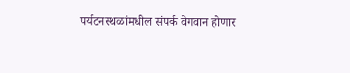पर्यटनस्थळांमधील संपर्क वेगवान होणार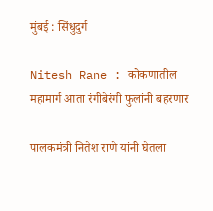मुंबई : सिंधुदुर्ग

Nitesh Rane : कोकणातील महामार्ग आता रंगीबेरंगी फुलांनी बहरणार

पालकमंत्री नितेश राणे यांनी घेतला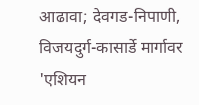आढावा; देवगड-निपाणी, विजयदुर्ग-कासार्डे मार्गावर 'एशियन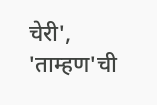चेरी', 'ताम्हण'ची